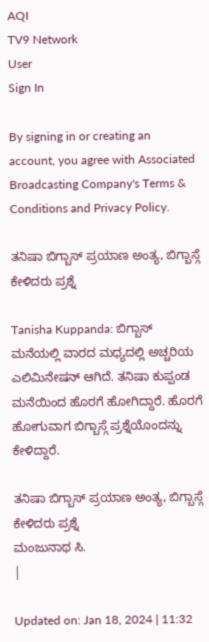AQI
TV9 Network
User
Sign In

By signing in or creating an account, you agree with Associated Broadcasting Company's Terms & Conditions and Privacy Policy.

ತನಿಷಾ ಬಿಗ್ಬಾಸ್ ಪ್ರಯಾಣ ಅಂತ್ಯ, ಬಿಗ್ಬಾಸ್ಗೆ ಕೇಳಿದರು ಪ್ರಶ್ನೆ

Tanisha Kuppanda: ಬಿಗ್ಬಾಸ್ ಮನೆಯಲ್ಲಿ ವಾರದ ಮಧ್ಯದಲ್ಲಿ ಅಚ್ಚರಿಯ ಎಲಿಮಿನೇಷನ್ ಆಗಿದೆ. ತನಿಷಾ ಕುಪ್ಪಂಡ ಮನೆಯಿಂದ ಹೊರಗೆ ಹೋಗಿದ್ದಾರೆ. ಹೊರಗೆ ಹೋಗುವಾಗ ಬಿಗ್ಬಾಸ್ಗೆ ಪ್ರಶ್ನೆಯೊಂದನ್ನು ಕೇಳಿದ್ದಾರೆ.

ತನಿಷಾ ಬಿಗ್ಬಾಸ್ ಪ್ರಯಾಣ ಅಂತ್ಯ, ಬಿಗ್ಬಾಸ್ಗೆ ಕೇಳಿದರು ಪ್ರಶ್ನೆ
ಮಂಜುನಾಥ ಸಿ.
|

Updated on: Jan 18, 2024 | 11:32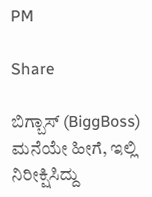PM

Share

ಬಿಗ್ಬಾಸ್ (BiggBoss) ಮನೆಯೇ ಹೀಗೆ, ಇಲ್ಲಿ ನಿರೀಕ್ಷಿಸಿದ್ದು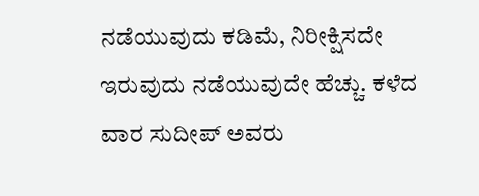ನಡೆಯುವುದು ಕಡಿಮೆ, ನಿರೀಕ್ಷಿಸದೇ ಇರುವುದು ನಡೆಯುವುದೇ ಹೆಚ್ಚು. ಕಳೆದ ವಾರ ಸುದೀಪ್ ಅವರು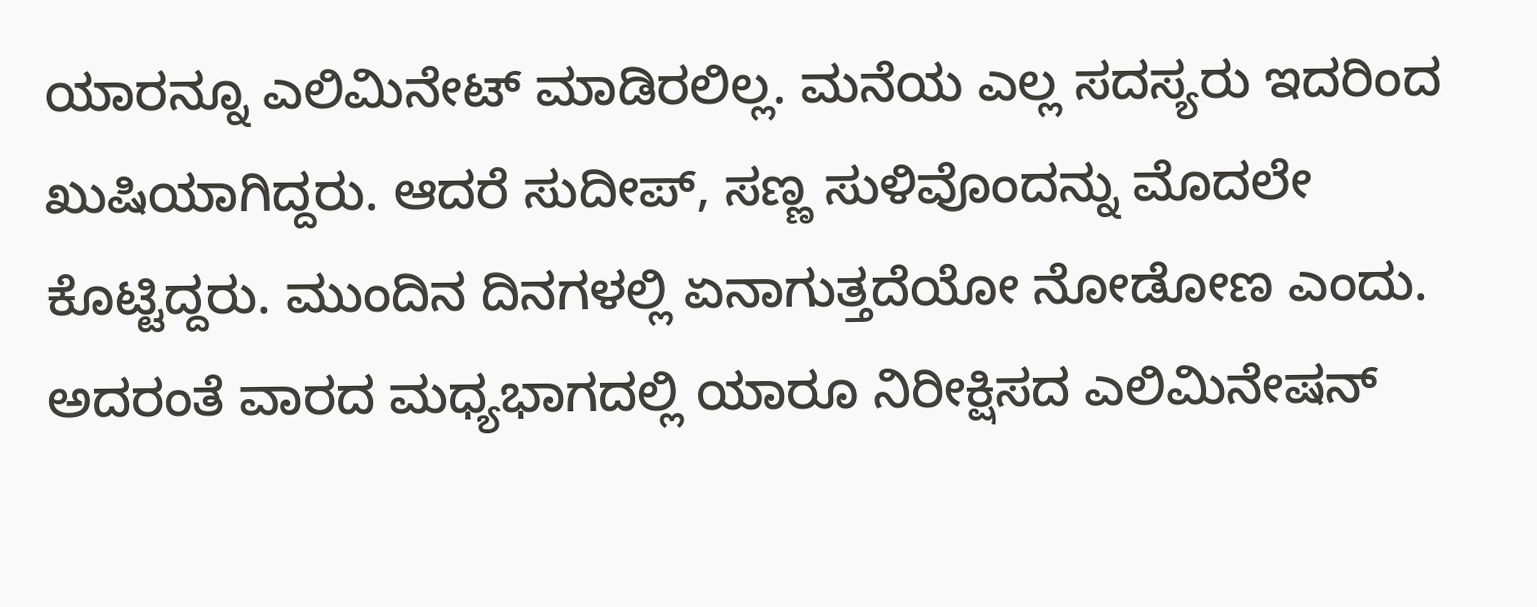ಯಾರನ್ನೂ ಎಲಿಮಿನೇಟ್ ಮಾಡಿರಲಿಲ್ಲ. ಮನೆಯ ಎಲ್ಲ ಸದಸ್ಯರು ಇದರಿಂದ ಖುಷಿಯಾಗಿದ್ದರು. ಆದರೆ ಸುದೀಪ್, ಸಣ್ಣ ಸುಳಿವೊಂದನ್ನು ಮೊದಲೇ ಕೊಟ್ಟಿದ್ದರು. ಮುಂದಿನ ದಿನಗಳಲ್ಲಿ ಏನಾಗುತ್ತದೆಯೋ ನೋಡೋಣ ಎಂದು. ಅದರಂತೆ ವಾರದ ಮಧ್ಯಭಾಗದಲ್ಲಿ ಯಾರೂ ನಿರೀಕ್ಷಿಸದ ಎಲಿಮಿನೇಷನ್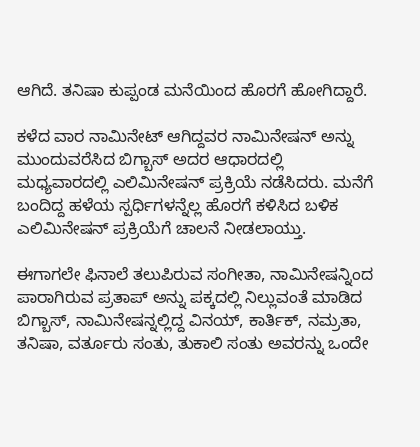ಆಗಿದೆ. ತನಿಷಾ ಕುಪ್ಪಂಡ ಮನೆಯಿಂದ ಹೊರಗೆ ಹೋಗಿದ್ದಾರೆ.

ಕಳೆದ ವಾರ ನಾಮಿನೇಟ್ ಆಗಿದ್ದವರ ನಾಮಿನೇಷನ್ ಅನ್ನು ಮುಂದುವರೆಸಿದ ಬಿಗ್ಬಾಸ್ ಅದರ ಆಧಾರದಲ್ಲಿ ಮಧ್ಯವಾರದಲ್ಲಿ ಎಲಿಮಿನೇಷನ್ ಪ್ರಕ್ರಿಯೆ ನಡೆಸಿದರು. ಮನೆಗೆ ಬಂದಿದ್ದ ಹಳೆಯ ಸ್ಪರ್ಧಿಗಳನ್ನೆಲ್ಲ ಹೊರಗೆ ಕಳಿಸಿದ ಬಳಿಕ ಎಲಿಮಿನೇಷನ್ ಪ್ರಕ್ರಿಯೆಗೆ ಚಾಲನೆ ನೀಡಲಾಯ್ತು.

ಈಗಾಗಲೇ ಫಿನಾಲೆ ತಲುಪಿರುವ ಸಂಗೀತಾ, ನಾಮಿನೇಷನ್ನಿಂದ ಪಾರಾಗಿರುವ ಪ್ರತಾಪ್ ಅನ್ನು ಪಕ್ಕದಲ್ಲಿ ನಿಲ್ಲುವಂತೆ ಮಾಡಿದ ಬಿಗ್ಬಾಸ್, ನಾಮಿನೇಷನ್ನಲ್ಲಿದ್ದ ವಿನಯ್, ಕಾರ್ತಿಕ್, ನಮ್ರತಾ, ತನಿಷಾ, ವರ್ತೂರು ಸಂತು, ತುಕಾಲಿ ಸಂತು ಅವರನ್ನು ಒಂದೇ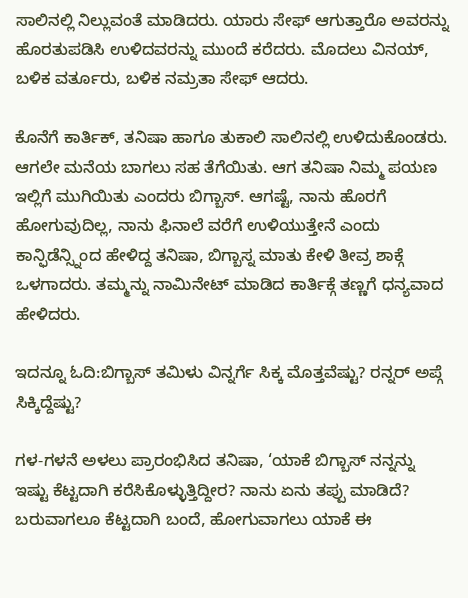ಸಾಲಿನಲ್ಲಿ ನಿಲ್ಲುವಂತೆ ಮಾಡಿದರು. ಯಾರು ಸೇಫ್ ಆಗುತ್ತಾರೊ ಅವರನ್ನು ಹೊರತುಪಡಿಸಿ ಉಳಿದವರನ್ನು ಮುಂದೆ ಕರೆದರು. ಮೊದಲು ವಿನಯ್, ಬಳಿಕ ವರ್ತೂರು, ಬಳಿಕ ನಮ್ರತಾ ಸೇಫ್ ಆದರು.

ಕೊನೆಗೆ ಕಾರ್ತಿಕ್, ತನಿಷಾ ಹಾಗೂ ತುಕಾಲಿ ಸಾಲಿನಲ್ಲಿ ಉಳಿದುಕೊಂಡರು. ಆಗಲೇ ಮನೆಯ ಬಾಗಲು ಸಹ ತೆಗೆಯಿತು. ಆಗ ತನಿಷಾ ನಿಮ್ಮ ಪಯಣ ಇಲ್ಲಿಗೆ ಮುಗಿಯಿತು ಎಂದರು ಬಿಗ್ಬಾಸ್. ಆಗಷ್ಟೆ, ನಾನು ಹೊರಗೆ ಹೋಗುವುದಿಲ್ಲ, ನಾನು ಫಿನಾಲೆ ವರೆಗೆ ಉಳಿಯುತ್ತೇನೆ ಎಂದು ಕಾನ್ಫಿಡೆನ್ಸ್ನಿಂದ ಹೇಳಿದ್ದ ತನಿಷಾ, ಬಿಗ್ಬಾಸ್ನ ಮಾತು ಕೇಳಿ ತೀವ್ರ ಶಾಕ್ಗೆ ಒಳಗಾದರು. ತಮ್ಮನ್ನು ನಾಮಿನೇಟ್ ಮಾಡಿದ ಕಾರ್ತಿಕ್ಗೆ ತಣ್ಣಗೆ ಧನ್ಯವಾದ ಹೇಳಿದರು.

ಇದನ್ನೂ ಓದಿ:ಬಿಗ್ಬಾಸ್ ತಮಿಳು ವಿನ್ನರ್ಗೆ ಸಿಕ್ಕ ಮೊತ್ತವೆಷ್ಟು? ರನ್ನರ್ ಅಪ್ಗೆ ಸಿಕ್ಕಿದ್ದೆಷ್ಟು?

ಗಳ-ಗಳನೆ ಅಳಲು ಪ್ರಾರಂಭಿಸಿದ ತನಿಷಾ, ‘ಯಾಕೆ ಬಿಗ್ಬಾಸ್ ನನ್ನನ್ನು ಇಷ್ಟು ಕೆಟ್ಟದಾಗಿ ಕರೆಸಿಕೊಳ್ಳುತ್ತಿದ್ದೀರ? ನಾನು ಏನು ತಪ್ಪು ಮಾಡಿದೆ? ಬರುವಾಗಲೂ ಕೆಟ್ಟದಾಗಿ ಬಂದೆ, ಹೋಗುವಾಗಲು ಯಾಕೆ ಈ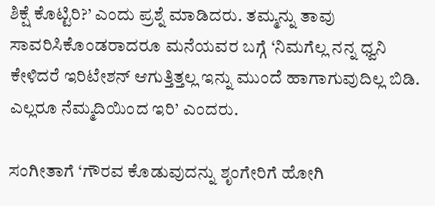ಶಿಕ್ಷೆ ಕೊಟ್ಟಿರಿ?’ ಎಂದು ಪ್ರಶ್ನೆ ಮಾಡಿದರು. ತಮ್ಮನ್ನು ತಾವು ಸಾವರಿಸಿಕೊಂಡರಾದರೂ ಮನೆಯವರ ಬಗ್ಗೆ ‘ನಿಮಗೆಲ್ಲ ನನ್ನ ಧ್ವನಿ ಕೇಳಿದರೆ ಇರಿಟೇಶನ್ ಆಗುತ್ತಿತ್ತಲ್ಲ ಇನ್ನು ಮುಂದೆ ಹಾಗಾಗುವುದಿಲ್ಲ ಬಿಡಿ. ಎಲ್ಲರೂ ನೆಮ್ಮದಿಯಿಂದ ಇರಿ’ ಎಂದರು.

ಸಂಗೀತಾಗೆ ‘ಗೌರವ ಕೊಡುವುದನ್ನು ಶೃಂಗೇರಿಗೆ ಹೋಗಿ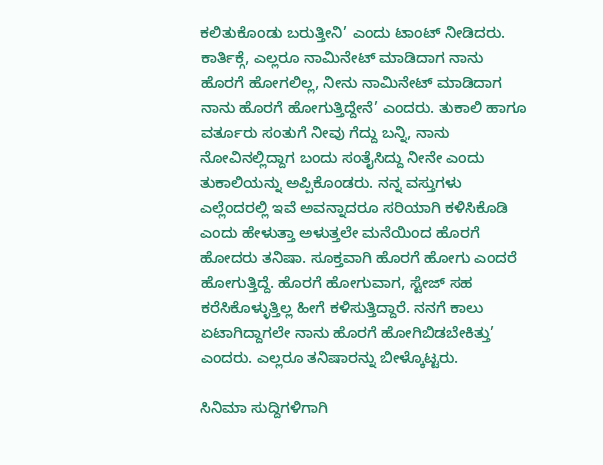ಕಲಿತುಕೊಂಡು ಬರುತ್ತೀನಿ’ ಎಂದು ಟಾಂಟ್ ನೀಡಿದರು. ಕಾರ್ತಿಕ್ಗೆ, ಎಲ್ಲರೂ ನಾಮಿನೇಟ್ ಮಾಡಿದಾಗ ನಾನು ಹೊರಗೆ ಹೋಗಲಿಲ್ಲ, ನೀನು ನಾಮಿನೇಟ್ ಮಾಡಿದಾಗ ನಾನು ಹೊರಗೆ ಹೋಗುತ್ತಿದ್ದೇನೆ’ ಎಂದರು. ತುಕಾಲಿ ಹಾಗೂ ವರ್ತೂರು ಸಂತುಗೆ ನೀವು ಗೆದ್ದು ಬನ್ನಿ, ನಾನು ನೋವಿನಲ್ಲಿದ್ದಾಗ ಬಂದು ಸಂತೈಸಿದ್ದು ನೀನೇ ಎಂದು ತುಕಾಲಿಯನ್ನು ಅಪ್ಪಿಕೊಂಡರು. ನನ್ನ ವಸ್ತುಗಳು ಎಲ್ಲೆಂದರಲ್ಲಿ ಇವೆ ಅವನ್ನಾದರೂ ಸರಿಯಾಗಿ ಕಳಿಸಿಕೊಡಿ ಎಂದು ಹೇಳುತ್ತಾ ಅಳುತ್ತಲೇ ಮನೆಯಿಂದ ಹೊರಗೆ ಹೋದರು ತನಿಷಾ. ಸೂಕ್ತವಾಗಿ ಹೊರಗೆ ಹೋಗು ಎಂದರೆ ಹೋಗುತ್ತಿದ್ದೆ. ಹೊರಗೆ ಹೋಗುವಾಗ, ಸ್ಟೇಜ್ ಸಹ ಕರೆಸಿಕೊಳ್ಳುತ್ತಿಲ್ಲ ಹೀಗೆ ಕಳಿಸುತ್ತಿದ್ದಾರೆ. ನನಗೆ ಕಾಲು ಏಟಾಗಿದ್ದಾಗಲೇ ನಾನು ಹೊರಗೆ ಹೋಗಿಬಿಡಬೇಕಿತ್ತು’ ಎಂದರು. ಎಲ್ಲರೂ ತನಿಷಾರನ್ನು ಬೀಳ್ಕೊಟ್ಟರು.

ಸಿನಿಮಾ ಸುದ್ದಿಗಳಿಗಾಗಿ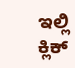ಇಲ್ಲಿ ಕ್ಲಿಕ್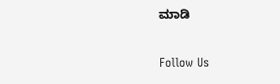ಮಾಡಿ

Follow Us